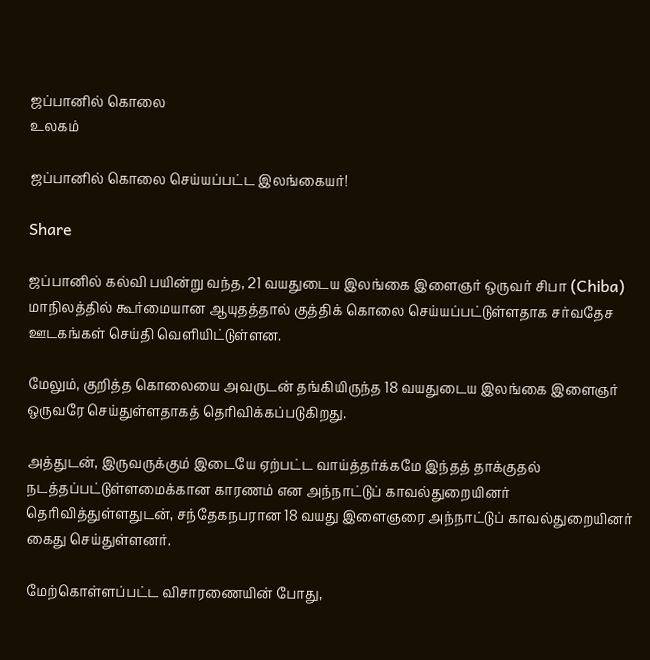ஜப்பானில் கொலை
உலகம்

ஜப்பானில் கொலை செய்யப்பட்ட இலங்கையர்!

Share

ஜப்பானில் கல்வி பயின்று வந்த, 21 வயதுடைய இலங்கை இளைஞர் ஒருவர் சிபா (Chiba) மாநிலத்தில் கூர்மையான ஆயுதத்தால் குத்திக் கொலை செய்யப்பட்டுள்ளதாக சர்வதேச ஊடகங்கள் செய்தி வெளியிட்டுள்ளன.

மேலும், குறித்த கொலையை அவருடன் தங்கியிருந்த 18 வயதுடைய இலங்கை இளைஞர் ஒருவரே செய்துள்ளதாகத் தெரிவிக்கப்படுகிறது.

அத்துடன், இருவருக்கும் இடையே ஏற்பட்ட வாய்த்தர்க்கமே இந்தத் தாக்குதல் நடத்தப்பட்டுள்ளமைக்கான காரணம் என அந்நாட்டுப் காவல்துறையினர் தெரிவித்துள்ளதுடன், சந்தேகநபரான 18 வயது இளைஞரை அந்நாட்டுப் காவல்துறையினர் கைது செய்துள்ளனர்.

மேற்கொள்ளப்பட்ட விசாரணையின் போது,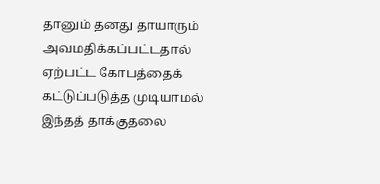தானும் தனது தாயாரும் அவமதிக்கப்பட்டதால் ஏற்பட்ட கோபத்தைக் கட்டுப்படுத்த முடியாமல் இந்தத் தாக்குதலை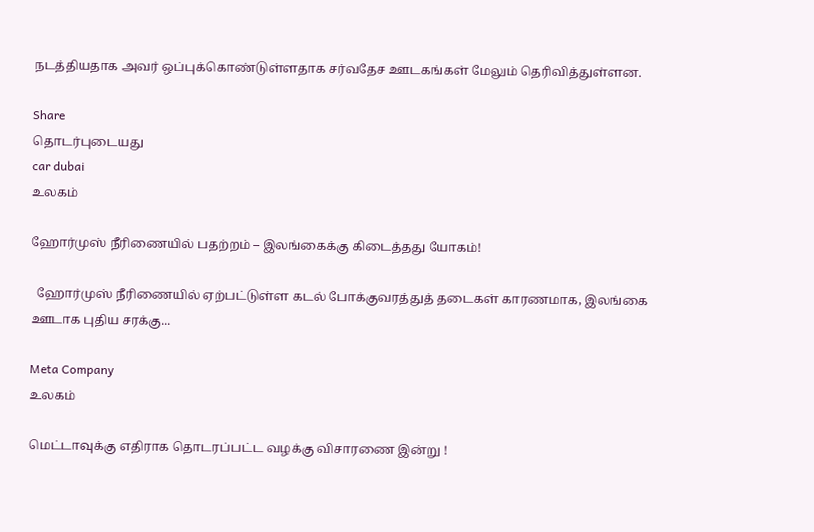நடத்தியதாக அவர் ஒப்புக்கொண்டுள்ளதாக சர்வதேச ஊடகங்கள் மேலும் தெரிவித்துள்ளன.

Share
தொடர்புடையது
car dubai
உலகம்

ஹோர்முஸ் நீரிணையில் பதற்றம் – இலங்கைக்கு கிடைத்தது யோகம்!

  ஹோர்முஸ் நீரிணையில் ஏற்பட்டுள்ள கடல் போக்குவரத்துத் தடைகள் காரணமாக, இலங்கை ஊடாக புதிய சரக்கு...

Meta Company
உலகம்

மெட்டாவுக்கு எதிராக தொடரப்பட்ட வழக்கு விசாரணை இன்று !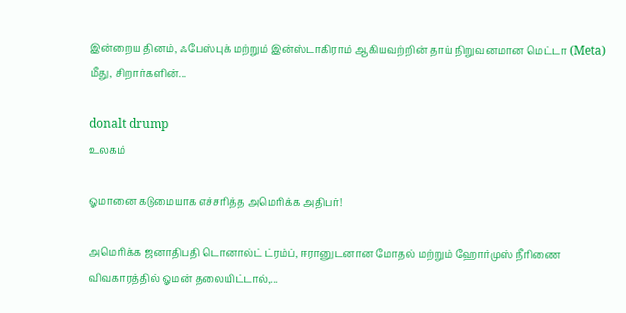இன்றைய தினம், ஃபேஸ்புக் மற்றும் இன்ஸ்டாகிராம் ஆகியவற்றின் தாய் நிறுவனமான மெட்டா (Meta) மீது, சிறார்களின்...

donalt drump
உலகம்

ஓமானை கடுமையாக எச்சரித்த அமெரிக்க அதிபர்!

அமெரிக்க ஜனாதிபதி டொனால்ட் ட்ரம்ப், ஈரானுடனான மோதல் மற்றும் ஹோர்முஸ் நீரிணை விவகாரத்தில் ஓமன் தலையிட்டால்,...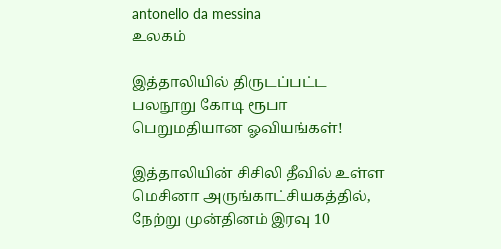antonello da messina
உலகம்

இத்தாலியில் திருடப்பட்ட பலநூறு கோடி ரூபா பெறுமதியான ஓவியங்கள்!

இத்தாலியின் சிசிலி தீவில் உள்ள மெசினா அருங்காட்சியகத்தில், நேற்று முன்தினம் இரவு 10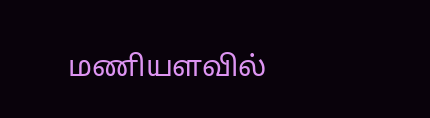மணியளவில்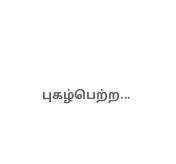புகழ்பெற்ற...